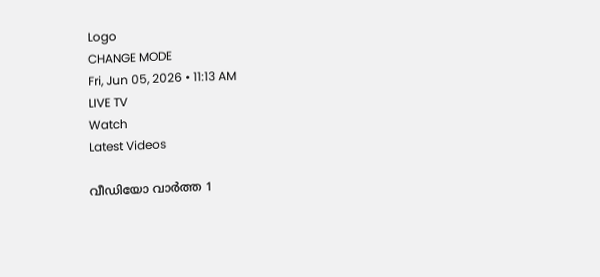Logo
CHANGE MODE
Fri, Jun 05, 2026 • 11:13 AM
LIVE TV
Watch
Latest Videos

വീഡിയോ വാർത്ത 1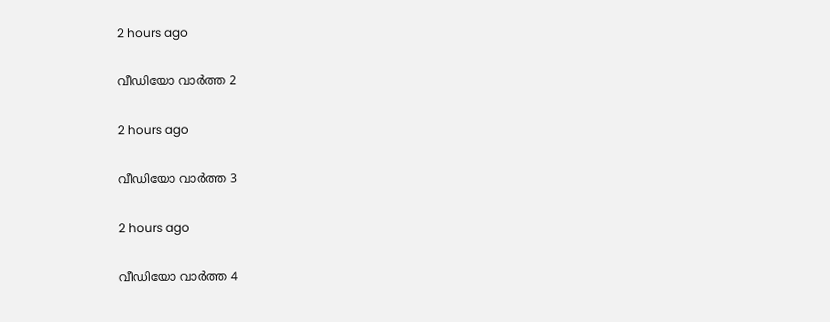2 hours ago

വീഡിയോ വാർത്ത 2

2 hours ago

വീഡിയോ വാർത്ത 3

2 hours ago

വീഡിയോ വാർത്ത 4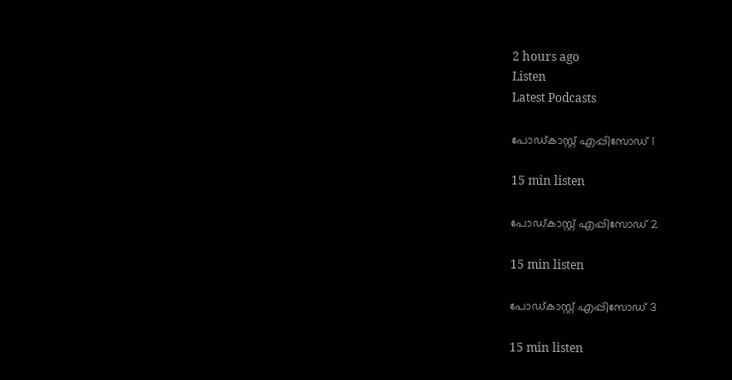2 hours ago
Listen
Latest Podcasts

പോഡ്കാസ്റ്റ് എപ്പിസോഡ് 1

15 min listen

പോഡ്കാസ്റ്റ് എപ്പിസോഡ് 2

15 min listen

പോഡ്കാസ്റ്റ് എപ്പിസോഡ് 3

15 min listen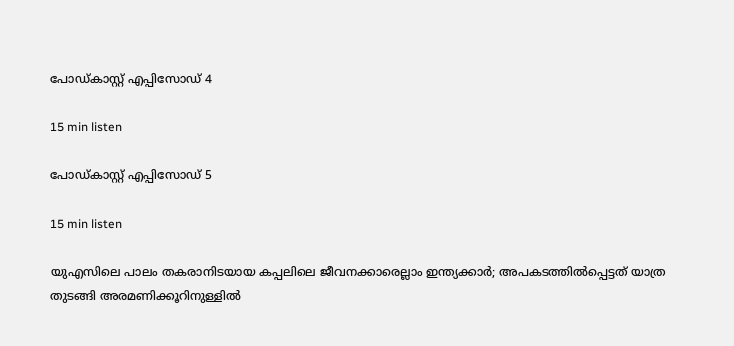പോഡ്കാസ്റ്റ് എപ്പിസോഡ് 4

15 min listen

പോഡ്കാസ്റ്റ് എപ്പിസോഡ് 5

15 min listen

യുഎസിലെ പാലം തകരാനിടയായ കപ്പലിലെ ജീവനക്കാരെല്ലാം ഇന്ത്യക്കാർ; അപകടത്തില്‍പ്പെട്ടത് യാത്ര തുടങ്ങി അരമണിക്കൂറിനുള്ളില്‍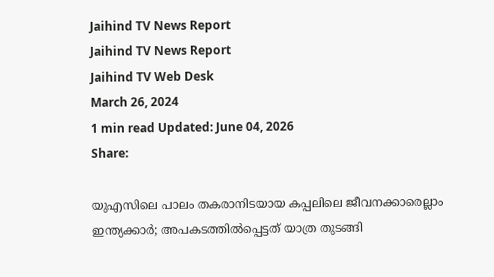Jaihind TV News Report
Jaihind TV News Report
Jaihind TV Web Desk
March 26, 2024
1 min read Updated: June 04, 2026
Share:

യുഎസിലെ പാലം തകരാനിടയായ കപ്പലിലെ ജീവനക്കാരെല്ലാം ഇന്ത്യക്കാർ; അപകടത്തില്‍പ്പെട്ടത് യാത്ര തുടങ്ങി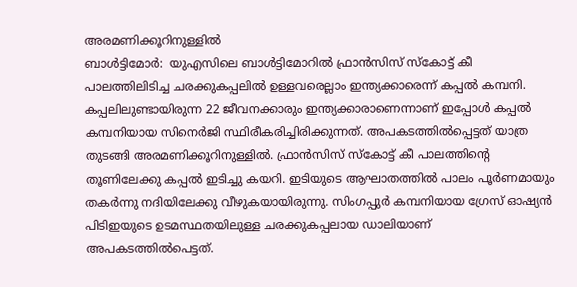അരമണിക്കൂറിനുള്ളില്‍
ബാൾട്ടിമോർ:  യുഎസിലെ ബാള്‍ട്ടിമോറില്‍ ഫ്രാന്‍സിസ് സ്‌കോട്ട് കീ പാലത്തിലിടിച്ച ചരക്കുകപ്പലില്‍ ഉള്ളവരെല്ലാം ഇന്ത്യക്കാരെന്ന് കപ്പൽ കമ്പനി. കപ്പലിലുണ്ടായിരുന്ന 22 ജീവനക്കാരും ഇന്ത്യക്കാരാണെന്നാണ് ഇപ്പോൾ കപ്പൽ കമ്പനിയായ സിനെർജി സ്ഥിരീകരിച്ചിരിക്കുന്നത്. അപകടത്തില്‍പ്പെട്ടത് യാത്ര തുടങ്ങി അരമണിക്കൂറിനുള്ളില്‍. ഫ്രാന്‍സിസ് സ്‌കോട്ട് കീ പാലത്തിന്‍റെ തൂണിലേക്കു കപ്പല്‍ ഇടിച്ചു കയറി. ഇടിയുടെ ആഘാതത്തില്‍ പാലം പൂര്‍ണമായും തകര്‍ന്നു നദിയിലേക്കു വീഴുകയായിരുന്നു. സിംഗപ്പുര്‍ കമ്പനിയായ ഗ്രേസ് ഓഷ്യന്‍ പിടിഇയുടെ ഉടമസ്ഥതയിലുള്ള ചരക്കുകപ്പലായ ഡാലിയാണ് അപകടത്തില്‍പെട്ടത്.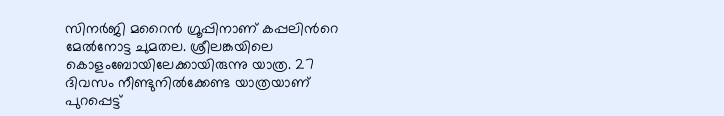സിനര്‍ജി മറൈന്‍ ഗ്രൂപ്പിനാണ് കപ്പലിന്‍റെ മേല്‍നോട്ട ചുമതല. ശ്രീലങ്കയിലെ കൊളംബോയിലേക്കായിരുന്നു യാത്ര. 27 ദിവസം നീണ്ടുനില്‍ക്കേണ്ട യാത്രയാണ് പുറപ്പെട്ട്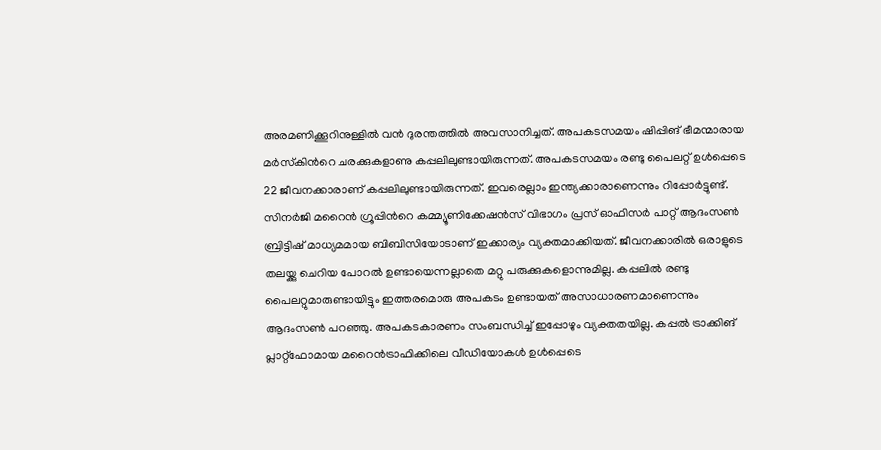അരമണിക്കൂറിനുള്ളില്‍ വന്‍ ദുരന്തത്തില്‍ അവസാനിച്ചത്. അപകടസമയം ഷിപ്പിങ് ഭീമന്മാരായ മര്‍സ്‌കിന്‍റെ ചരക്കുകളാണു കപ്പലിലുണ്ടായിരുന്നത്. അപകടസമയം രണ്ടു പൈലറ്റ് ഉള്‍പ്പെടെ 22 ജീവനക്കാരാണ് കപ്പലിലുണ്ടായിരുന്നത്. ഇവരെല്ലാം ഇന്ത്യക്കാരാണെന്നും റിപ്പോര്‍ട്ടുണ്ട്. സിനര്‍ജി മറൈന്‍ ഗ്രൂപ്പിന്‍റെ കമ്മ്യൂണിക്കേഷന്‍സ് വിഭാഗം പ്രസ് ഓഫിസര്‍ പാറ്റ് ആദംസണ്‍ ബ്രിട്ടിഷ് മാധ്യമമായ ബിബിസിയോടാണ് ഇക്കാര്യം വ്യക്തമാക്കിയത്. ജീവനക്കാരില്‍ ഒരാളുടെ തലയ്ക്കു ചെറിയ പോറല്‍ ഉണ്ടായെന്നല്ലാതെ മറ്റു പരുക്കുകളൊന്നുമില്ല. കപ്പലില്‍ രണ്ടു പൈലറ്റുമാരുണ്ടായിട്ടും ഇത്തരമൊരു അപകടം ഉണ്ടായത് അസാധാരണമാണെന്നും ആദംസണ്‍ പറഞ്ഞു. അപകടകാരണം സംബന്ധിച്ച് ഇപ്പോഴും വ്യക്തതയില്ല. കപ്പല്‍ ട്രാക്കിങ് പ്ലാറ്റ്ഫോമായ മറൈന്‍ട്രാഫിക്കിലെ വീഡിയോകള്‍ ഉള്‍പ്പെടെ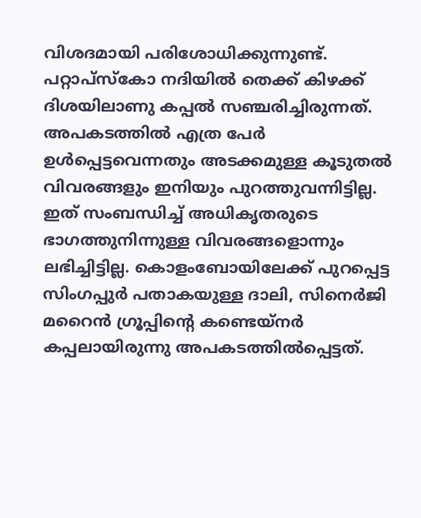വിശദമായി പരിശോധിക്കുന്നുണ്ട്. പറ്റാപ്സ്‌കോ നദിയില്‍ തെക്ക് കിഴക്ക് ദിശയിലാണു കപ്പല്‍ സഞ്ചരിച്ചിരുന്നത്. അപകടത്തില്‍ എത്ര പേര്‍ ഉള്‍പ്പെട്ടവെന്നതും അടക്കമുള്ള കൂടുതല്‍ വിവരങ്ങളും ഇനിയും പുറത്തുവന്നിട്ടില്ല. ഇത് സംബന്ധിച്ച് അധികൃതരുടെ ഭാഗത്തുനിന്നുള്ള വിവരങ്ങളൊന്നും ലഭിച്ചിട്ടില്ല. കൊളംബോയിലേക്ക് പുറപ്പെട്ട സിംഗപ്പുര്‍ പതാകയുള്ള ദാലി, സിനെര്‍ജി മറൈന്‍ ഗ്രൂപ്പിന്‍റെ കണ്ടെയ്‌നര്‍ കപ്പലായിരുന്നു അപകടത്തില്‍പ്പെട്ടത്.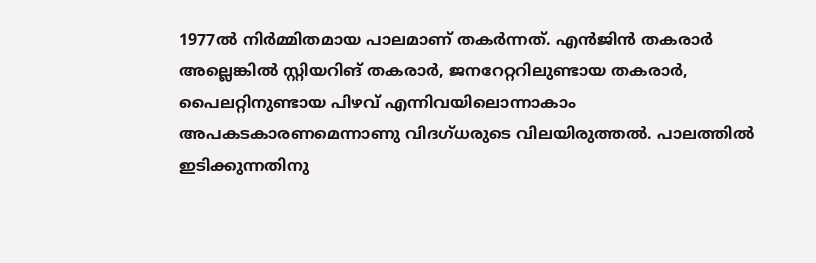1977ല്‍ നിര്‍മ്മിതമായ പാലമാണ് തകര്‍ന്നത്. എന്‍ജിന്‍ തകരാര്‍ അല്ലെങ്കില്‍ സ്റ്റിയറിങ് തകരാര്‍, ജനറേറ്ററിലുണ്ടായ തകരാര്‍, പൈലറ്റിനുണ്ടായ പിഴവ് എന്നിവയിലൊന്നാകാം അപകടകാരണമെന്നാണു വിദഗ്ധരുടെ വിലയിരുത്തല്‍. പാലത്തില്‍ ഇടിക്കുന്നതിനു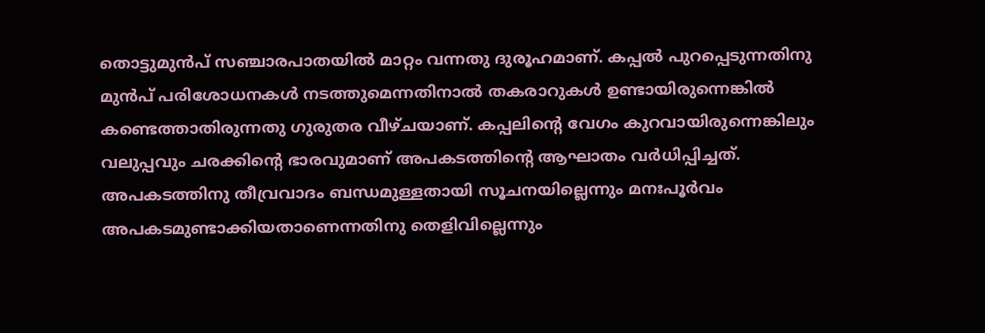തൊട്ടുമുന്‍പ് സഞ്ചാരപാതയില്‍ മാറ്റം വന്നതു ദുരൂഹമാണ്. കപ്പല്‍ പുറപ്പെടുന്നതിനു മുന്‍പ് പരിശോധനകള്‍ നടത്തുമെന്നതിനാല്‍ തകരാറുകള്‍ ഉണ്ടായിരുന്നെങ്കില്‍ കണ്ടെത്താതിരുന്നതു ഗുരുതര വീഴ്ചയാണ്. കപ്പലിന്റെ വേഗം കുറവായിരുന്നെങ്കിലും വലുപ്പവും ചരക്കിന്റെ ഭാരവുമാണ് അപകടത്തിന്റെ ആഘാതം വര്‍ധിപ്പിച്ചത്. അപകടത്തിനു തീവ്രവാദം ബന്ധമുള്ളതായി സൂചനയില്ലെന്നും മനഃപൂര്‍വം അപകടമുണ്ടാക്കിയതാണെന്നതിനു തെളിവില്ലെന്നും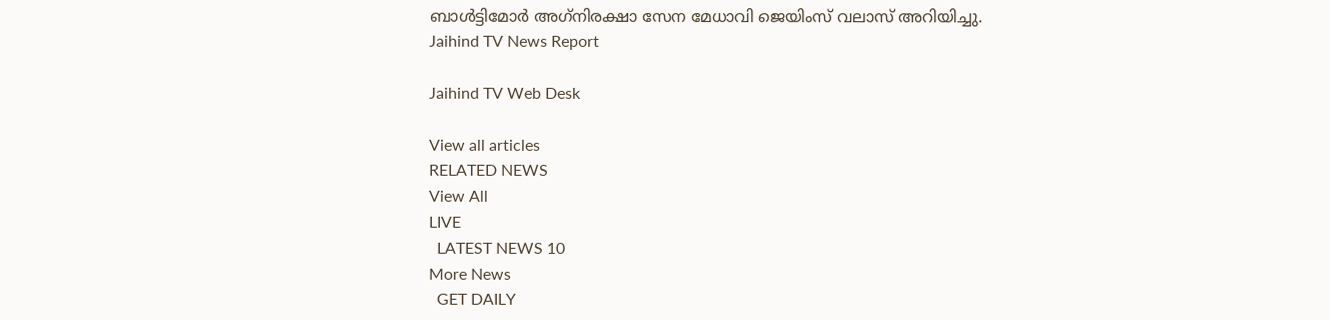ബാള്‍ട്ടിമോര്‍ അഗ്‌നിരക്ഷാ സേന മേധാവി ജെയിംസ് വലാസ് അറിയിച്ചു.
Jaihind TV News Report

Jaihind TV Web Desk

View all articles
RELATED NEWS
View All
LIVE
  LATEST NEWS 10
More News
  GET DAILY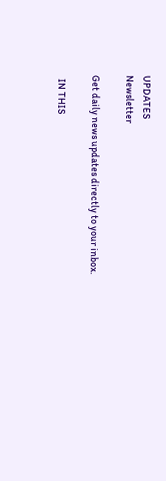UPDATES
Newsletter

Get daily news updates directly to your inbox.

  IN THIS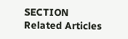SECTION
Related Articles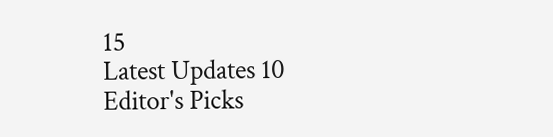15
Latest Updates 10
Editor's Picks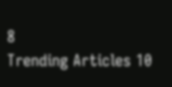8
Trending Articles 10